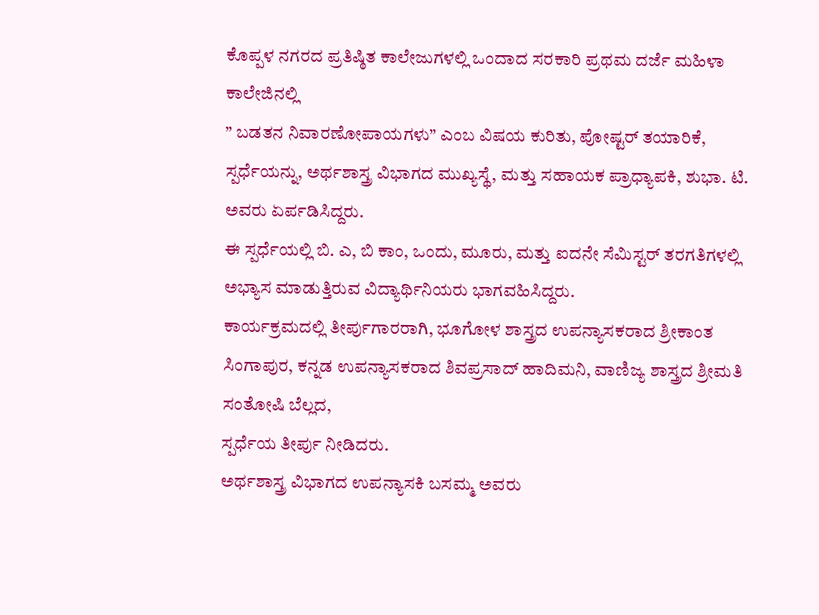ಕೊಪ್ಪಳ ನಗರದ ಪ್ರತಿಷ್ಠಿತ ಕಾಲೇಜುಗಳಲ್ಲಿ ಒಂದಾದ ಸರಕಾರಿ ಪ್ರಥಮ ದರ್ಜೆ ಮಹಿಳಾ ಕಾಲೇಜಿನಲ್ಲಿ
” ಬಡತನ ನಿವಾರಣೋಪಾಯಗಳು” ಎಂಬ ವಿಷಯ ಕುರಿತು, ಪೋಷ್ಟರ್ ತಯಾರಿಕೆ, ಸ್ಪರ್ಧೆಯನ್ನು, ಅರ್ಥಶಾಸ್ತ್ರ ವಿಭಾಗದ ಮುಖ್ಯಸ್ಥೆ, ಮತ್ತು ಸಹಾಯಕ ಪ್ರಾಧ್ಯಾಪಕಿ, ಶುಭಾ. ಟಿ. ಅವರು ಏರ್ಪಡಿಸಿದ್ದರು.
ಈ ಸ್ಪರ್ಧೆಯಲ್ಲಿ ಬಿ. ಎ, ಬಿ ಕಾಂ, ಒಂದು, ಮೂರು, ಮತ್ತು ಐದನೇ ಸೆಮಿಸ್ಟರ್ ತರಗತಿಗಳಲ್ಲಿ ಅಭ್ಯಾಸ ಮಾಡುತ್ತಿರುವ ವಿದ್ಯಾರ್ಥಿನಿಯರು ಭಾಗವಹಿಸಿದ್ದರು.
ಕಾರ್ಯಕ್ರಮದಲ್ಲಿ ತೀರ್ಪುಗಾರರಾಗಿ, ಭೂಗೋಳ ಶಾಸ್ತ್ರದ ಉಪನ್ಯಾಸಕರಾದ ಶ್ರೀಕಾಂತ ಸಿಂಗಾಪುರ, ಕನ್ನಡ ಉಪನ್ಯಾಸಕರಾದ ಶಿವಪ್ರಸಾದ್ ಹಾದಿಮನಿ, ವಾಣಿಜ್ಯ ಶಾಸ್ತ್ರದ ಶ್ರೀಮತಿ ಸಂತೋಷಿ ಬೆಲ್ಲದ,
ಸ್ಪರ್ಧೆಯ ತೀರ್ಪು ನೀಡಿದರು.
ಅರ್ಥಶಾಸ್ತ್ರ ವಿಭಾಗದ ಉಪನ್ಯಾಸಕಿ ಬಸಮ್ಮ ಅವರು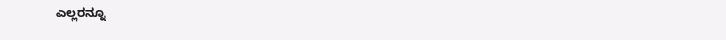ಎಲ್ಲರನ್ನೂ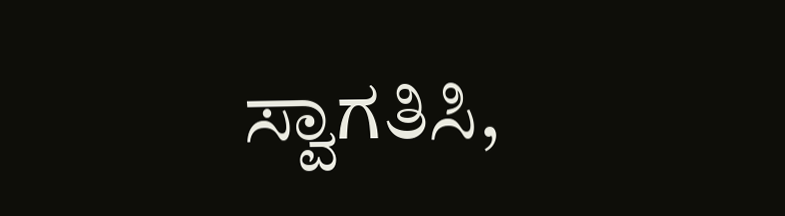ಸ್ವಾಗತಿಸಿ,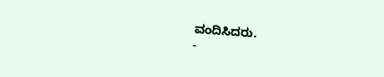ವಂದಿಸಿದರು.
-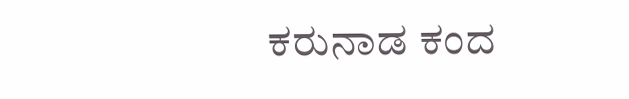ಕರುನಾಡ ಕಂದ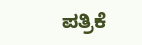ಪತ್ರಿಕೆ